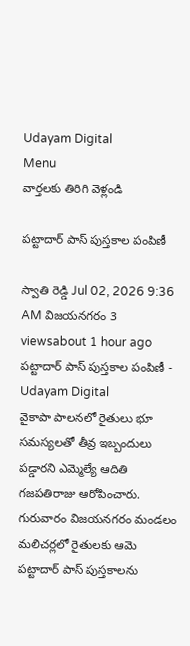Udayam Digital
Menu
వార్తలకు తిరిగి వెళ్లండి

పట్టాదార్ పాస్ పుస్తకాల పంపిణీ

స్వాతి రెడ్డి Jul 02, 2026 9:36 AM విజయనగరం 3 viewsabout 1 hour ago
పట్టాదార్ పాస్ పుస్తకాల పంపిణీ - Udayam Digital
వైకాపా పాలనలో రైతులు భూ సమస్యలతో తీవ్ర ఇబ్బందులు పడ్డారని ఎమ్మెల్యే ఆదితి గజపతిరాజు ఆరోపించారు. గురువారం విజయనగరం మండలం మలిచర్లలో రైతులకు ఆమె పట్టాదార్ పాస్ పుస్తకాలను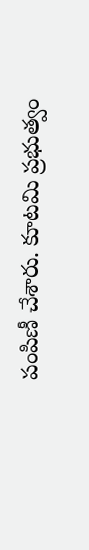పంపిణీ చేశారు. కూటమి ప్రభుత్వం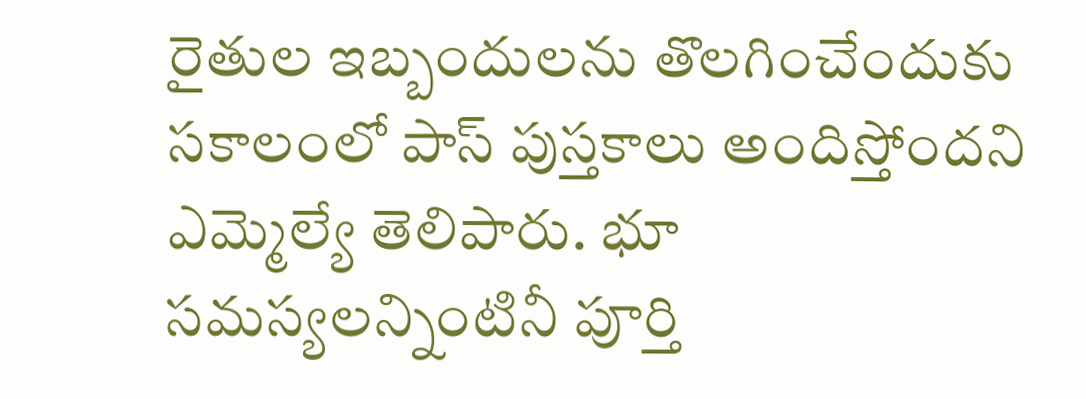రైతుల ఇబ్బందులను తొలగించేందుకు సకాలంలో పాస్ పుస్తకాలు అందిస్తోందని ఎమ్మెల్యే తెలిపారు. భూ సమస్యలన్నింటినీ పూర్తి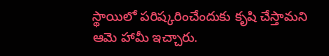స్థాయిలో పరిష్కరించేందుకు కృషి చేస్తామని ఆమె హామీ ఇచ్చారు.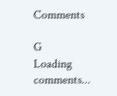Comments

G
Loading comments...